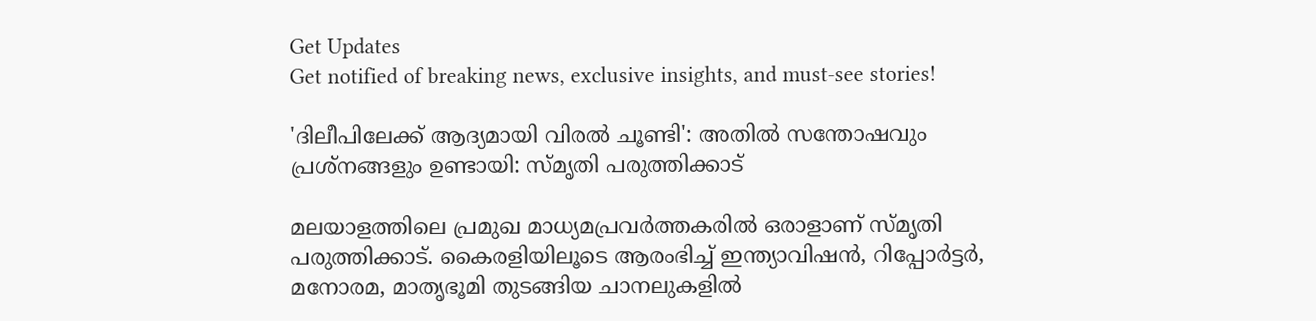Get Updates
Get notified of breaking news, exclusive insights, and must-see stories!

'ദിലീപിലേക്ക് ആദ്യമായി വിരല്‍ ചൂണ്ടി': അതില്‍ സന്തോഷവും പ്രശ്നങ്ങളും ഉണ്ടായി: സ്മൃതി പരുത്തിക്കാട്

മലയാളത്തിലെ പ്രമുഖ മാധ്യമപ്രവർത്തകരില്‍ ഒരാളാണ് സ്മൃതി പരുത്തിക്കാട്. കൈരളിയിലൂടെ ആരംഭിച്ച് ഇന്ത്യാവിഷന്‍, റിപ്പോർട്ടർ, മനോരമ, മാതൃഭൂമി തുടങ്ങിയ ചാനലുകളില്‍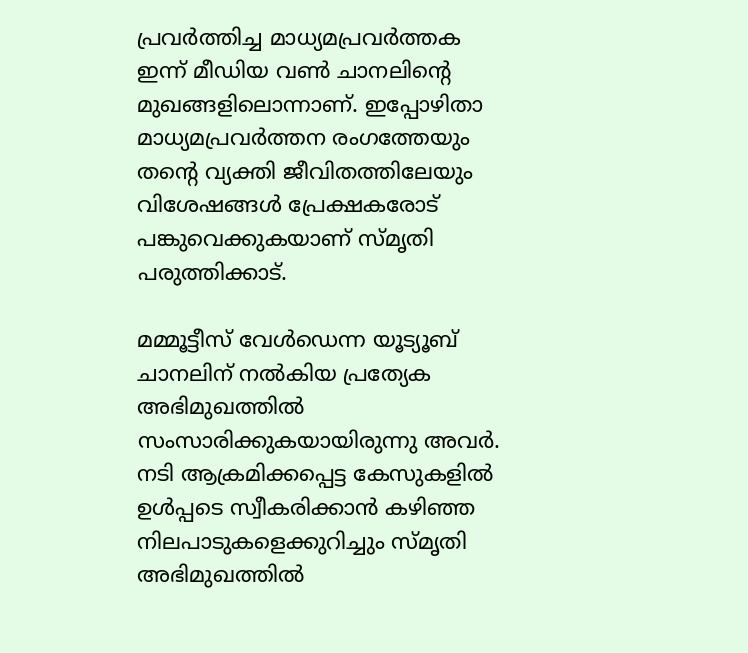പ്രവർത്തിച്ച മാധ്യമപ്രവർത്തക ഇന്ന് മീഡിയ വണ്‍ ചാനലിന്റെ മുഖങ്ങളിലൊന്നാണ്. ഇപ്പോഴിതാ മാധ്യമപ്രവർത്തന രംഗത്തേയും തന്റെ വ്യക്തി ജീവിതത്തിലേയും വിശേഷങ്ങള്‍ പ്രേക്ഷകരോട് പങ്കുവെക്കുകയാണ് സ്മൃതി പരുത്തിക്കാട്.

മമ്മൂട്ടീസ് വേള്‍ഡെന്ന യൂട്യൂബ് ചാനലിന് നല്‍കിയ പ്രത്യേക അഭിമുഖത്തില്‍ സംസാരിക്കുകയായിരുന്നു അവർ. നടി ആക്രമിക്കപ്പെട്ട കേസുകളില്‍ ഉള്‍പ്പടെ സ്വീകരിക്കാന്‍ കഴിഞ്ഞ നിലപാടുകളെക്കുറിച്ചും സ്മൃതി അഭിമുഖത്തില്‍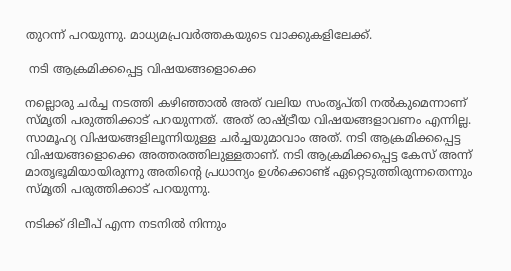തുറന്ന് പറയുന്നു. മാധ്യമപ്രവർത്തകയുടെ വാക്കുകളിലേക്ക്.

 നടി ആക്രമിക്കപ്പെട്ട വിഷയങ്ങളൊക്കെ

നല്ലൊരു ചർച്ച നടത്തി കഴിഞ്ഞാല്‍ അത് വലിയ സംതൃപ്തി നല്‍കുമെന്നാണ് സ്മൃതി പരുത്തിക്കാട് പറയുന്നത്. അത് രാഷ്ട്രീയ വിഷയങ്ങളാവണം എന്നില്ല. സാമൂഹ്യ വിഷയങ്ങളിലൂന്നിയുള്ള ചർച്ചയുമാവാം അത്. നടി ആക്രമിക്കപ്പെട്ട വിഷയങ്ങളൊക്കെ അത്തരത്തിലുള്ളതാണ്. നടി ആക്രമിക്കപ്പെട്ട കേസ് അന്ന് മാതൃഭൂമിയായിരുന്നു അതിന്റെ പ്രധാന്യം ഉള്‍ക്കൊണ്ട് ഏറ്റെടുത്തിരുന്നതെന്നും സ്മൃതി പരുത്തിക്കാട് പറയുന്നു.

നടിക്ക് ദിലീപ് എന്ന നടനില്‍ നിന്നും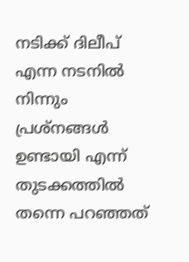നടിക്ക് ദിലീപ് എന്ന നടനില്‍ നിന്നും പ്രശ്നങ്ങള്‍ ഉണ്ടായി എന്ന് തുടക്കത്തില്‍ തന്നെ പറഞ്ഞത്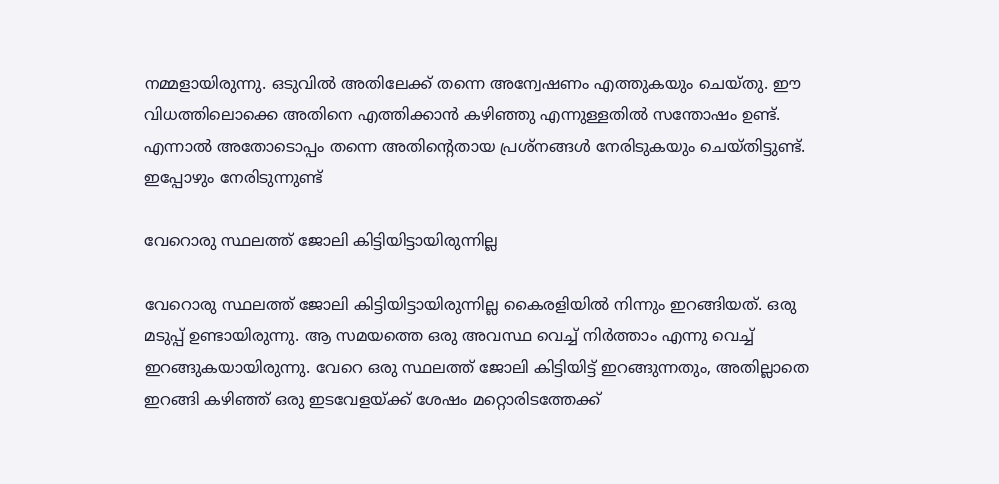നമ്മളായിരുന്നു. ഒടുവില്‍ അതിലേക്ക് തന്നെ അന്വേഷണം എത്തുകയും ചെയ്തു. ഈ വിധത്തിലൊക്കെ അതിനെ എത്തിക്കാന്‍ കഴിഞ്ഞു എന്നുള്ളതില്‍ സന്തോഷം ഉണ്ട്. എന്നാല്‍ അതോടൊപ്പം തന്നെ അതിന്റെതായ പ്രശ്നങ്ങള്‍ നേരിടുകയും ചെയ്തിട്ടുണ്ട്. ഇപ്പോഴും നേരിടുന്നുണ്ട്

വേറൊരു സ്ഥലത്ത് ജോലി കിട്ടിയിട്ടായിരുന്നില്ല

വേറൊരു സ്ഥലത്ത് ജോലി കിട്ടിയിട്ടായിരുന്നില്ല കൈരളിയില്‍ നിന്നും ഇറങ്ങിയത്. ഒരു മടുപ്പ് ഉണ്ടായിരുന്നു. ആ സമയത്തെ ഒരു അവസ്ഥ വെച്ച് നിർത്താം എന്നു വെച്ച് ഇറങ്ങുകയായിരുന്നു. വേറെ ഒരു സ്ഥലത്ത് ജോലി കിട്ടിയിട്ട് ഇറങ്ങുന്നതും, അതില്ലാതെ ഇറങ്ങി കഴിഞ്ഞ് ഒരു ഇടവേളയ്ക്ക് ശേഷം മറ്റൊരിടത്തേക്ക്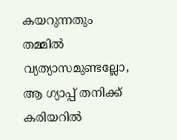കയറുന്നതും തമ്മില്‍ വ്യത്യാസമുണ്ടല്ലോ, ആ ഗ്യാപ്പ് തനിക്ക് കരിയറില്‍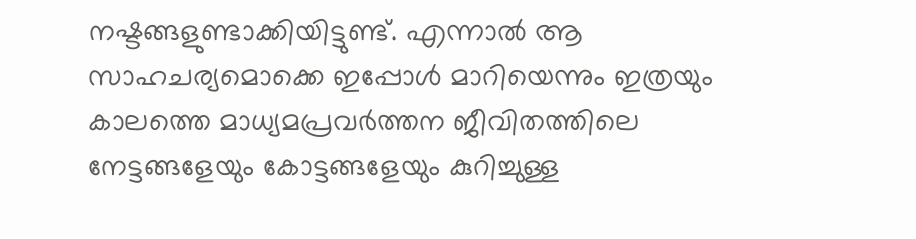നഷ്ടങ്ങളുണ്ടാക്കിയിട്ടുണ്ട്. എന്നാല്‍ ആ സാഹചര്യമൊക്കെ ഇപ്പോള്‍ മാറിയെന്നും ഇത്രയും കാലത്തെ മാധ്യമപ്രവർത്തന ജീവിതത്തിലെ നേട്ടങ്ങളേയും കോട്ടങ്ങളേയും കുറിച്ചുള്ള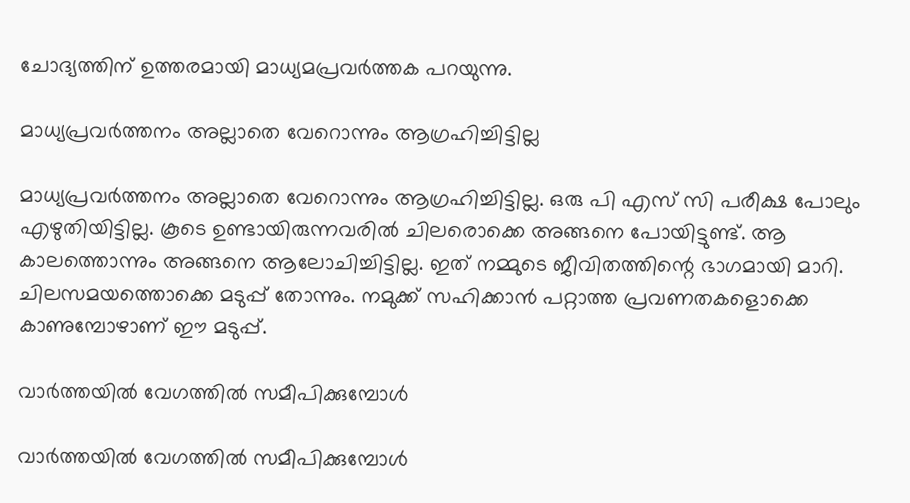ചോദ്യത്തിന് ഉത്തരമായി മാധ്യമപ്രവർത്തക പറയുന്നു.

മാധ്യപ്രവർത്തനം അല്ലാതെ വേറൊന്നും ആഗ്രഹിച്ചിട്ടില്ല

മാധ്യപ്രവർത്തനം അല്ലാതെ വേറൊന്നും ആഗ്രഹിച്ചിട്ടില്ല. ഒരു പി എസ് സി പരീക്ഷ പോലും എഴുതിയിട്ടില്ല. കൂടെ ഉണ്ടായിരുന്നവരില്‍ ചിലരൊക്കെ അങ്ങനെ പോയിട്ടുണ്ട്. ആ കാലത്തൊന്നും അങ്ങനെ ആലോചിച്ചിട്ടില്ല. ഇത് നമ്മുടെ ജീവിതത്തിന്റെ ഭാഗമായി മാറി. ചിലസമയത്തൊക്കെ മടുപ്പ് തോന്നും. നമുക്ക് സഹിക്കാന്‍ പറ്റാത്ത പ്രവണതകളൊക്കെ കാണുമ്പോഴാണ് ഈ മടുപ്പ്.

വാർത്തയില്‍ വേഗത്തില്‍ സമീപിക്കുമ്പോള്‍

വാർത്തയില്‍ വേഗത്തില്‍ സമീപിക്കുമ്പോള്‍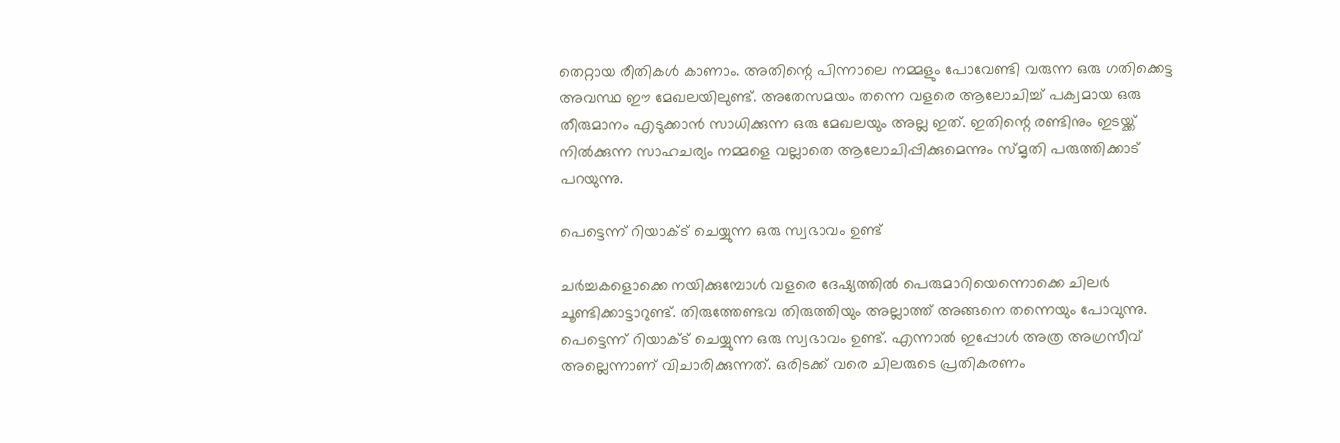തെറ്റായ രീതികള്‍ കാണാം. അതിന്റെ പിന്നാലെ നമ്മളും പോവേണ്ടി വരുന്ന ഒരു ഗതിക്കെട്ട അവസ്ഥ ഈ മേഖലയിലുണ്ട്. അതേസമയം തന്നെ വളരെ ആലോചിച്ച് പക്വമായ ഒരു തീരുമാനം എടുക്കാന്‍ സാധിക്കുന്ന ഒരു മേഖലയും അല്ല ഇത്. ഇതിന്റെ രണ്ടിനും ഇടയ്ക്ക് നില്‍ക്കുന്ന സാഹചര്യം നമ്മളെ വല്ലാതെ ആലോചിപ്പിക്കുമെന്നും സ്മൃതി പരുത്തിക്കാട് പറയുന്നു.

പെട്ടെന്ന് റിയാക്ട് ചെയ്യുന്ന ഒരു സ്വഭാവം ഉണ്ട്

ചർച്ചകളൊക്കെ നയിക്കുമ്പോള്‍ വളരെ ദേഷ്യത്തില്‍ പെരുമാറിയെന്നൊക്കെ ചിലർ ചൂണ്ടിക്കാട്ടാറുണ്ട്. തിരുത്തേണ്ടവ തിരുത്തിയും അല്ലാത്ത് അങ്ങനെ തന്നെയും പോവുന്നു. പെട്ടെന്ന് റിയാക്ട് ചെയ്യുന്ന ഒരു സ്വഭാവം ഉണ്ട്. എന്നാല്‍ ഇപ്പോള്‍ അത്ര അഗ്രസീവ് അല്ലെന്നാണ് വിചാരിക്കുന്നത്. ഒരിടക്ക് വരെ ചിലരുടെ പ്രതികരണം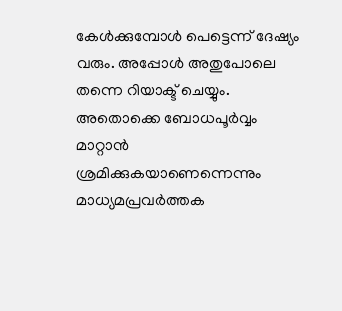കേള്‍ക്കുമ്പോള്‍ പെട്ടെന്ന് ദേഷ്യം വരും. അപ്പോള്‍ അതുപോലെ തന്നെ റിയാക്ട് ചെയ്യും. അതൊക്കെ ബോധപൂർവ്വം മാറ്റാന്‍ ശ്രമിക്കുകയാണെന്നെന്നും മാധ്യമപ്രവർത്തക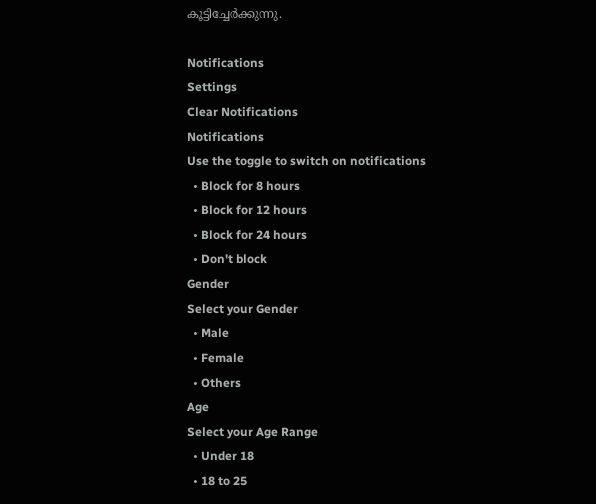കൂട്ടിച്ചേർക്കുന്നു.

Notifications
Settings
Clear Notifications
Notifications
Use the toggle to switch on notifications
  • Block for 8 hours
  • Block for 12 hours
  • Block for 24 hours
  • Don't block
Gender
Select your Gender
  • Male
  • Female
  • Others
Age
Select your Age Range
  • Under 18
  • 18 to 25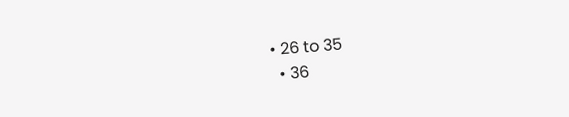• 26 to 35
  • 36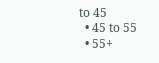to 45
  • 45 to 55
  • 55+